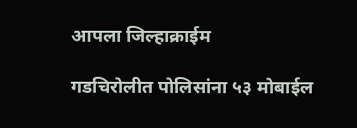आपला जिल्हाक्राईम

गडचिरोलीत पोलिसांना ५३ मोबाईल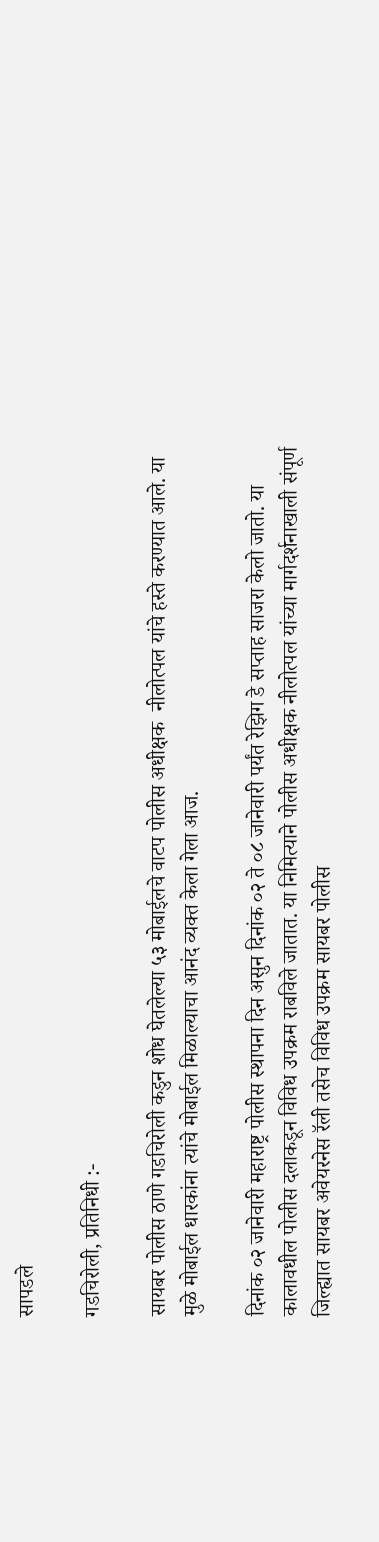सापडले

गडचिरोली, प्रतिनिधी :-

सायबर पोलीस ठाणे गडचिरोली कडुन शोध घेतलेल्या ५३ मोबाईलचे वाटप पोलीस अधीक्षक  नीलोत्पल यांचे हस्ते करण्यात आले. या मुळे मोबाईल धारकांना त्यांचे मोबाईल मिळाल्याचा आनंद व्यक्त केला गेला आज.

दिनांक ०२ जानेवारी महाराष्ट्र पोलीस स्थापना दिन असुन दिनांक ०२ ते ०८ जानेवारी पर्यंत रेझिग डे सप्ताह साजरा केलो जातो. या कालावधील पोलीस दलाकडून विविध उपक्रम राबविले जातात. या निमित्याने पोलीस अधीक्षक नीलोत्पल यांच्या मार्गदर्शनाखाली संपूर्ण जिल्ह्यात सायबर अवेयरनेस रॅली तसेच विविध उपक्रम सायबर पोलीस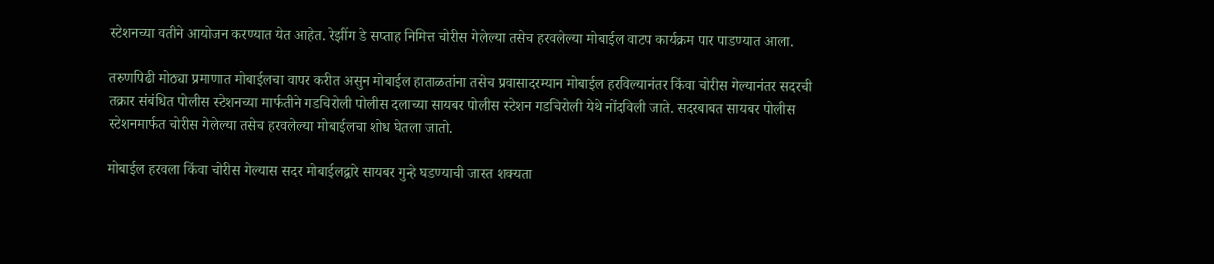स्टेशनच्या वतीने आयोजन करण्यात येत आहेत. रेझींग डे सप्ताह निमित्त चोरीस गेलेल्या तसेच हरवलेल्या मोबाईल वाटप कार्यक्रम पार पाडण्यात आला.

तरुणपिढी मोठ्या प्रमाणात मोबाईलचा वापर करीत असुन मोबाईल हाताळतांना तसेच प्रवासादरम्यान मोबाईल हरविल्यानंतर किंवा चोरीस गेल्यानंतर सदरची तक्रार संबंधित पोलीस स्टेशनच्या मार्फतीने गडचिरोली पोलीस दलाच्या सायबर पोलीस स्टेशन गडचिरोली येथे नोंदविली जाते. सदरबाबत सायबर पोलीस स्टेशनमार्फत चोरीस गेलेल्या तसेच हरवलेल्या मोबाईलचा शोध घेतला जातो.

मोबाईल हरवला किंवा चोरीस गेल्यास सदर मोबाईलद्वारे सायबर गुन्हे घडण्याची जास्त शक्यता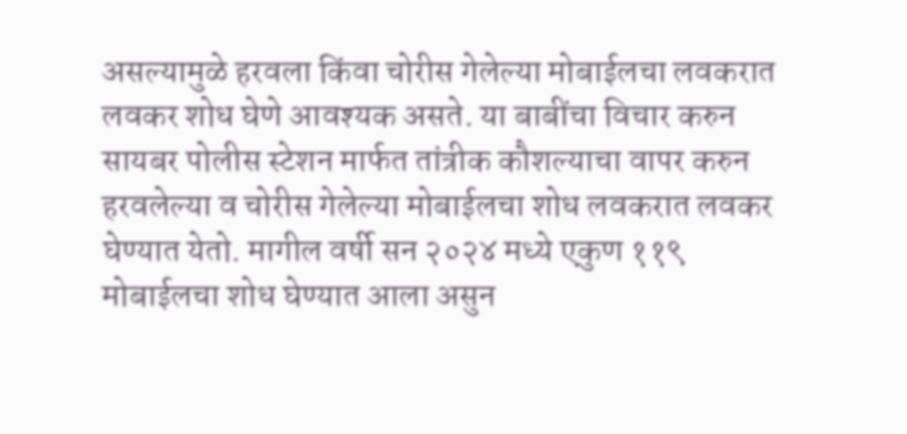असल्यामुळे हरवला किंवा चोरीस गेलेल्या मोबाईलचा लवकरात लवकर शोध घेणे आवश्यक असते. या बाबींचा विचार करुन सायबर पोलीस स्टेशन मार्फत तांत्रीक कौशल्याचा वापर करुन हरवलेल्या व चोरीस गेलेल्या मोबाईलचा शोध लवकरात लवकर घेण्यात येतो. मागील वर्षी सन २०२४ मध्ये एकुण ११९ मोबाईलचा शोध घेण्यात आला असुन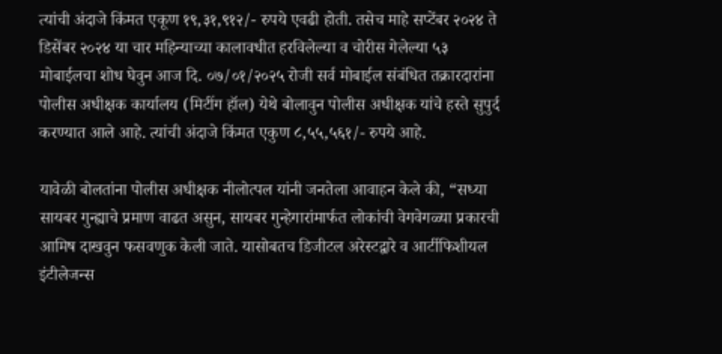त्यांची अंदाजे किंमत एकूण १९,३१,९१२/- रुपये एवढी होती. तसेच माहे सप्टेंबर २०२४ ते डिसेंबर २०२४ या चार महिन्याच्या कालावधीत हरविलेल्या व चोरीस गेलेल्या ५३ मोबाईलचा शोध घेवुन आज दि. ०७/०१/२०२५ रोजी सर्व मोबाईल संबंधित तक्रारदारांना पोलीस अधीक्षक कार्यालय (मिटींग हॉल) येथे बोलावुन पोलीस अधीक्षक यांचे हस्ते सुपुर्द करण्यात आले आहे. त्यांची अंदाजे किंमत एकुण ८,५५,५६१/- रुपये आहे.

यावेळी बोलतांना पोलीस अधीक्षक नीलोत्पल यांनी जनतेला आवाहन केले की, “सध्या सायबर गुन्ह्याचे प्रमाण वाढत असुन, सायबर गुन्हेगारांमार्फत लोकांची वेगवेगळ्या प्रकारची आमिष दाखवुन फसवणुक केली जाते. यासोबतच डिजीटल अरेस्टद्वारे व आर्टीफिशीयल इंटीलेजन्स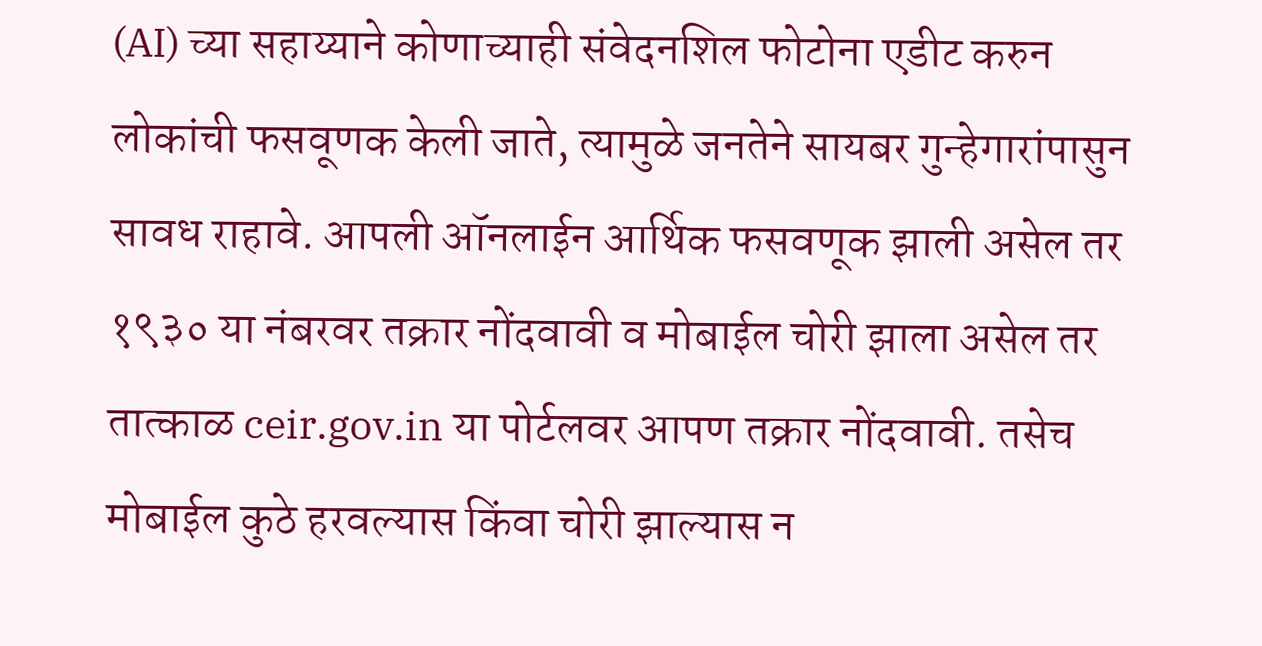(AI) च्या सहाय्याने कोणाच्याही संवेदनशिल फोटोना एडीट करुन लोकांची फसवूणक केली जाते, त्यामुळे जनतेने सायबर गुन्हेगारांपासुन सावध राहावे. आपली ऑनलाईन आर्थिक फसवणूक झाली असेल तर १९३० या नंबरवर तक्रार नोंदवावी व मोबाईल चोरी झाला असेल तर तात्काळ ceir.gov.in या पोर्टलवर आपण तक्रार नोंदवावी. तसेच मोबाईल कुठे हरवल्यास किंवा चोरी झाल्यास न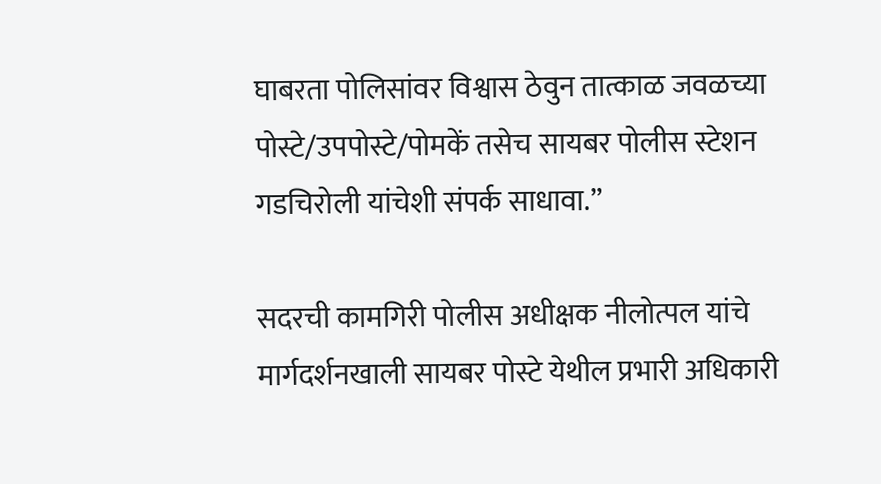घाबरता पोलिसांवर विश्वास ठेवुन तात्काळ जवळच्या पोस्टे/उपपोस्टे/पोमकें तसेच सायबर पोलीस स्टेशन गडचिरोली यांचेशी संपर्क साधावा.”

सदरची कामगिरी पोलीस अधीक्षक नीलोत्पल यांचे मार्गदर्शनखाली सायबर पोस्टे येथील प्रभारी अधिकारी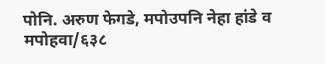पोनि. अरुण फेगडे, मपोउपनि नेहा हांडे व मपोहवा/६३८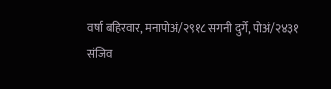वर्षा बहिरवार, मनापोअं/२९१८ सगनी दुर्गे, पोअं/२४३१ संजिव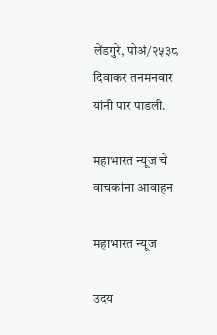लेंडगुरे, पोअं/२५३८ दिवाकर तनमनवार यांनी पार पाडली.

महाभारत न्यूज चे वाचकांना आवाहन

महाभारत न्यूज

उदय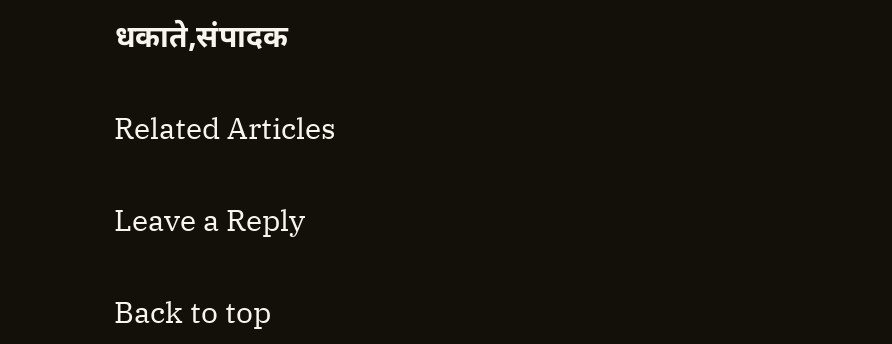धकाते,संपादक

Related Articles

Leave a Reply

Back to top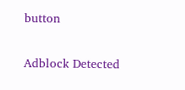button

Adblock Detected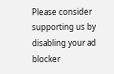Please consider supporting us by disabling your ad blocker